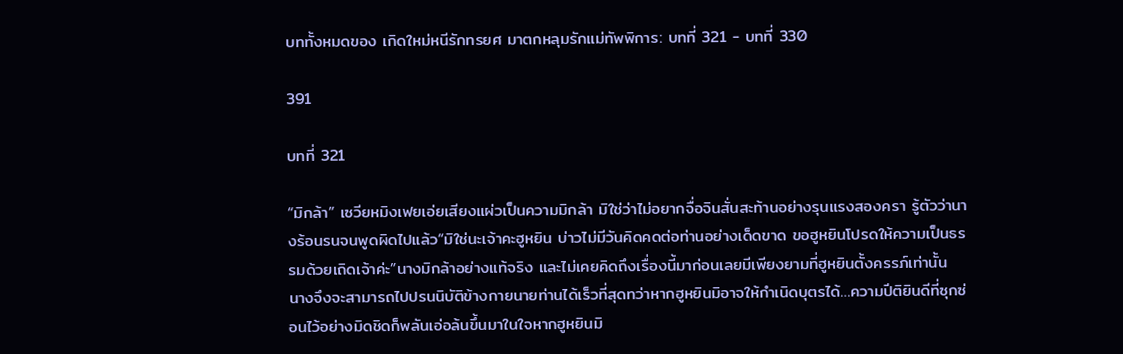บททั้งหมดของ เกิดใหม่หนีรักทรยศ มาตกหลุมรักแม่ทัพพิการ: บทที่ 321 - บทที่ 330

391

บทที่ 321

“มิกล้า” เซวียหมิงเฟยเอ่ยเสียงแผ่วเป็นความมิกล้า มิใช่ว่าไม่อยากจื่อจินสั่นสะท้านอย่างรุนแรงสองครา รู้ตัวว่านางร้อนรนจนพูดผิดไปแล้ว“มิใช่นะเจ้าคะฮูหยิน บ่าวไม่มีวันคิดคดต่อท่านอย่างเด็ดขาด ขอฮูหยินโปรดให้ความเป็นธรรมด้วยเถิดเจ้าค่ะ”นางมิกล้าอย่างแท้จริง และไม่เคยคิดถึงเรื่องนี้มาก่อนเลยมีเพียงยามที่ฮูหยินตั้งครรภ์เท่านั้น นางจึงจะสามารถไปปรนนิบัติข้างกายนายท่านได้เร็วที่สุดทว่าหากฮูหยินมิอาจให้กำเนิดบุตรได้…ความปีติยินดีที่ซุกซ่อนไว้อย่างมิดชิดก็พลันเอ่อล้นขึ้นมาในใจหากฮูหยินมิ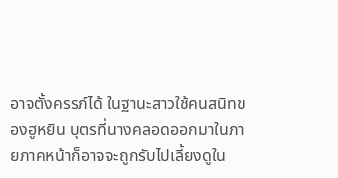อาจตั้งครรภ์ได้ ในฐานะสาวใช้คนสนิทของฮูหยิน บุตรที่นางคลอดออกมาในภายภาคหน้าก็อาจจะถูกรับไปเลี้ยงดูใน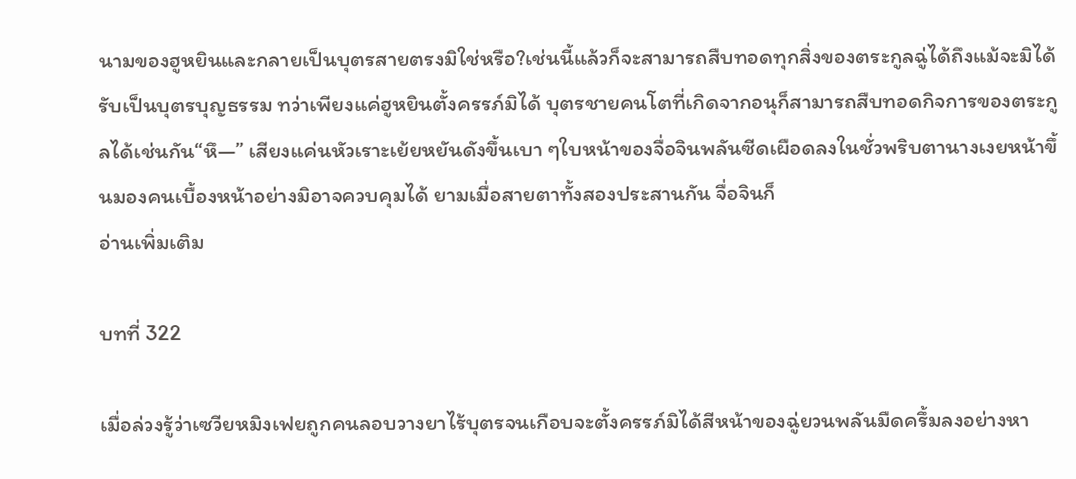นามของฮูหยินและกลายเป็นบุตรสายตรงมิใช่หรือ?เช่นนี้แล้วก็จะสามารถสืบทอดทุกสิ่งของตระกูลฉู่ได้ถึงแม้จะมิได้รับเป็นบุตรบุญธรรม ทว่าเพียงแค่ฮูหยินตั้งครรภ์มิได้ บุตรชายคนโตที่เกิดจากอนุก็สามารถสืบทอดกิจการของตระกูลได้เช่นกัน“หึ—” เสียงแค่นหัวเราะเย้ยหยันดังขึ้นเบา ๆใบหน้าของจื่อจินพลันซีดเผือดลงในชั่วพริบตานางเงยหน้าขึ้นมองคนเบื้องหน้าอย่างมิอาจควบคุมได้ ยามเมื่อสายตาทั้งสองประสานกัน จื่อจินก็
อ่านเพิ่มเติม

บทที่ 322

เมื่อล่วงรู้ว่าเซวียหมิงเฟยถูกคนลอบวางยาไร้บุตรจนเกือบจะตั้งครรภ์มิได้สีหน้าของฉู่ยวนพลันมืดครึ้มลงอย่างหา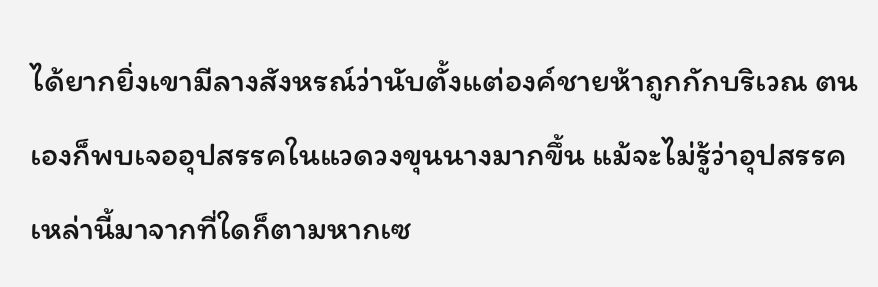ได้ยากยิ่งเขามีลางสังหรณ์ว่านับตั้งแต่องค์ชายห้าถูกกักบริเวณ ตนเองก็พบเจออุปสรรคในแวดวงขุนนางมากขึ้น แม้จะไม่รู้ว่าอุปสรรคเหล่านี้มาจากที่ใดก็ตามหากเซ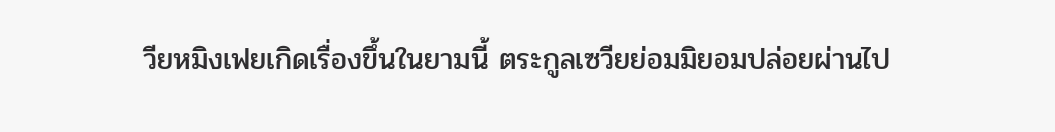วียหมิงเฟยเกิดเรื่องขึ้นในยามนี้ ตระกูลเซวียย่อมมิยอมปล่อยผ่านไป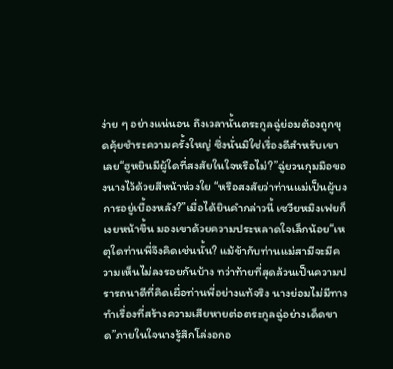ง่าย ๆ อย่างแน่นอน ถึงเวลานั้นตระกูลฉู่ย่อมต้องถูกขุดคุ้ยชำระความครั้งใหญ่ ซึ่งนั่นมิใช่เรื่องดีสำหรับเขาเลย“ฮูหยินมีผู้ใดที่สงสัยในใจหรือไม่?”ฉู่ยวนกุมมือของนางไว้ด้วยสีหน้าห่วงใย “หรือสงสัยว่าท่านแม่เป็นผู้บงการอยู่เบื้องหลัง?”เมื่อได้ยินคำกล่าวนี้ เซวียหมิงเฟยก็เงยหน้าขึ้น มองเขาด้วยความประหลาดใจเล็กน้อย“เหตุใดท่านพี่จึงคิดเช่นนั้น? แม้ข้ากับท่านแม่สามีจะมีความเห็นไม่ลงรอยกันบ้าง ทว่าท้ายที่สุดล้วนเป็นความปรารถนาดีที่คิดเผื่อท่านพี่อย่างแท้จริง นางย่อมไม่มีทางทำเรื่องที่สร้างความเสียหายต่อตระกูลฉู่อย่างเด็ดขาด”ภายในใจนางรู้สึกโล่งอกอ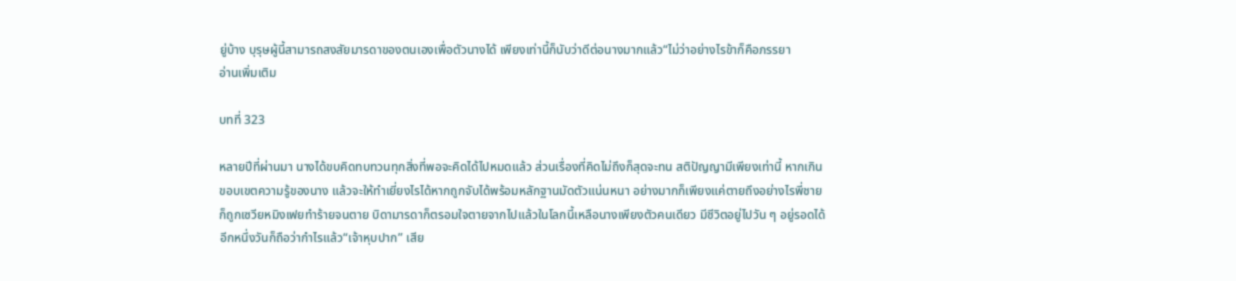ยู่บ้าง บุรุษผู้นี้สามารถสงสัยมารดาของตนเองเพื่อตัวนางได้ เพียงเท่านี้ก็นับว่าดีต่อนางมากแล้ว“ไม่ว่าอย่างไรข้าก็คือภรรยา
อ่านเพิ่มเติม

บทที่ 323

หลายปีที่ผ่านมา นางได้ขบคิดทบทวนทุกสิ่งที่พอจะคิดได้ไปหมดแล้ว ส่วนเรื่องที่คิดไม่ถึงก็สุดจะทน สติปัญญามีเพียงเท่านี้ หากเกินขอบเขตความรู้ของนาง แล้วจะให้ทำเยี่ยงไรได้หากถูกจับได้พร้อมหลักฐานมัดตัวแน่นหนา อย่างมากก็เพียงแค่ตายถึงอย่างไรพี่ชายก็ถูกเซวียหมิงเฟยทำร้ายจนตาย บิดามารดาก็ตรอมใจตายจากไปแล้วในโลกนี้เหลือนางเพียงตัวคนเดียว มีชีวิตอยู่ไปวัน ๆ อยู่รอดได้อีกหนึ่งวันก็ถือว่ากำไรแล้ว“เจ้าหุบปาก” เสีย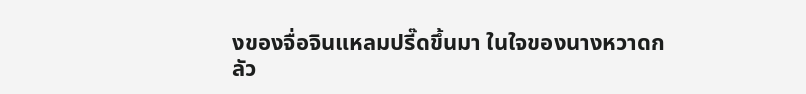งของจื่อจินแหลมปรี๊ดขึ้นมา ในใจของนางหวาดกลัว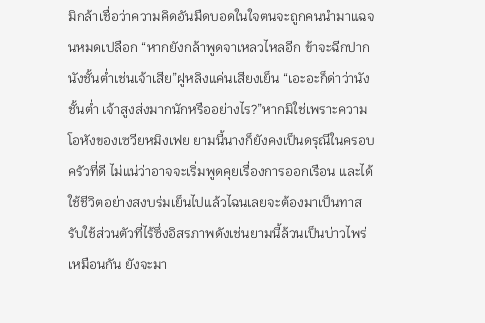มิกล้าเชื่อว่าความคิดอันมืดบอดในใจตนจะถูกคนนำมาแฉจนหมดเปลือก “หากยังกล้าพูดจาเหลวไหลอีก ข้าจะฉีกปากนังชั้นต่ำเช่นเจ้าเสีย”ฝูหลิงแค่นเสียงเย็น “เอะอะก็ด่าว่านังชั้นต่ำ เจ้าสูงส่งมากนักหรืออย่างไร?”หากมิใช่เพราะความโอหังของเซวียหมิงเฟย ยามนี้นางก็ยังคงเป็นดรุณีในครอบครัวที่ดี ไม่แน่ว่าอาจจะเริ่มพูดคุยเรื่องการออกเรือน และได้ใช้ชีวิตอย่างสงบร่มเย็นไปแล้วไฉนเลยจะต้องมาเป็นทาสรับใช้ส่วนตัวที่ไร้ซึ่งอิสรภาพดังเช่นยามนี้ล้วนเป็นบ่าวไพร่เหมือนกัน ยังจะมา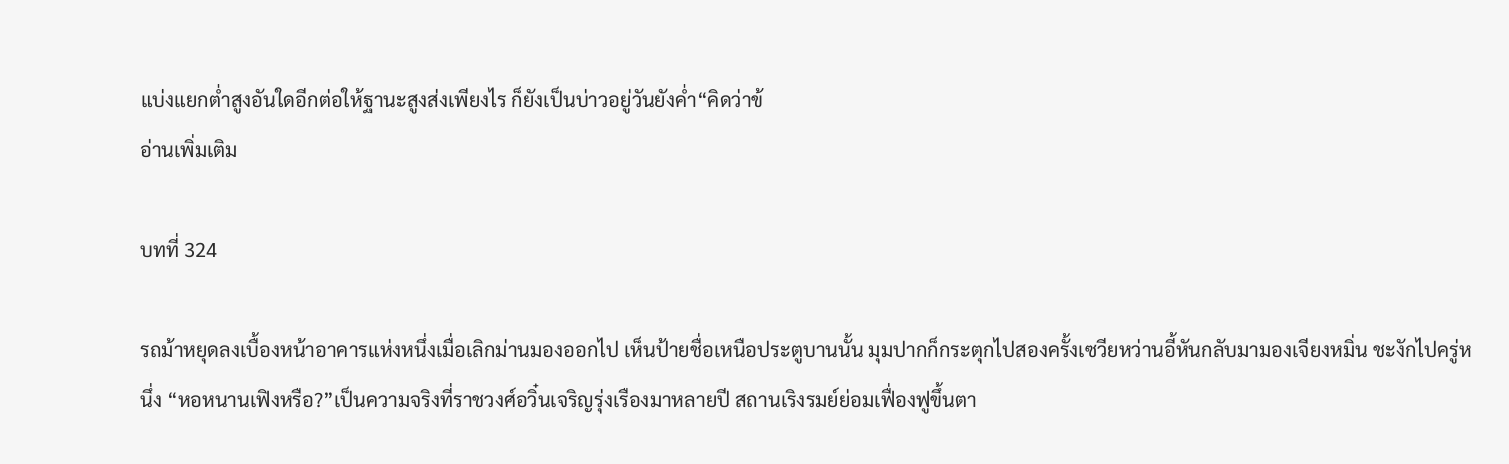แบ่งแยกต่ำสูงอันใดอีกต่อให้ฐานะสูงส่งเพียงไร ก็ยังเป็นบ่าวอยู่วันยังค่ำ“คิดว่าข้
อ่านเพิ่มเติม

บทที่ 324

รถม้าหยุดลงเบื้องหน้าอาคารแห่งหนึ่งเมื่อเลิกม่านมองออกไป เห็นป้ายชื่อเหนือประตูบานนั้น มุมปากก็กระตุกไปสองครั้งเซวียหว่านอี้หันกลับมามองเจียงหมิ่น ชะงักไปครู่หนึ่ง “หอหนานเฟิงหรือ?”เป็นความจริงที่ราชวงศ์อวิ๋นเจริญรุ่งเรืองมาหลายปี สถานเริงรมย์ย่อมเฟื่องฟูขึ้นตา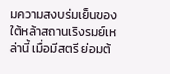มความสงบร่มเย็นของใต้หล้าสถานเริงรมย์เหล่านี้ เมื่อมีสตรี ย่อมต้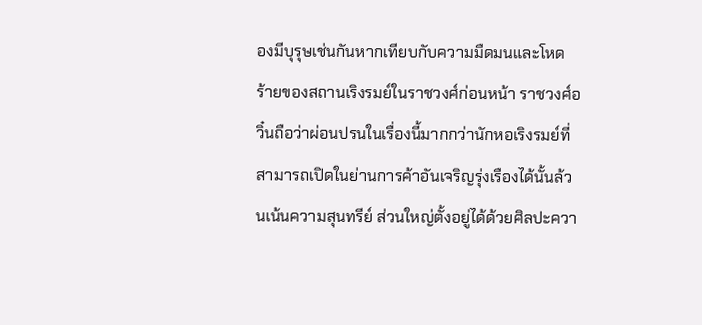องมีบุรุษเช่นกันหากเทียบกับความมืดมนและโหดร้ายของสถานเริงรมย์ในราชวงศ์ก่อนหน้า ราชวงศ์อวิ๋นถือว่าผ่อนปรนในเรื่องนี้มากกว่านักหอเริงรมย์ที่สามารถเปิดในย่านการค้าอันเจริญรุ่งเรืองได้นั้นล้วนเน้นความสุนทรีย์ ส่วนใหญ่ตั้งอยู่ได้ด้วยศิลปะควา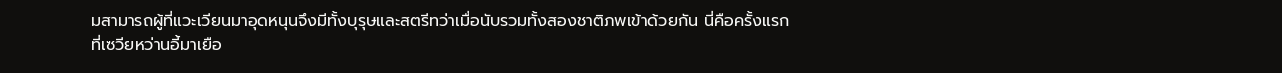มสามารถผู้ที่แวะเวียนมาอุดหนุนจึงมีทั้งบุรุษและสตรีทว่าเมื่อนับรวมทั้งสองชาติภพเข้าด้วยกัน นี่คือครั้งแรกที่เซวียหว่านอี้มาเยือ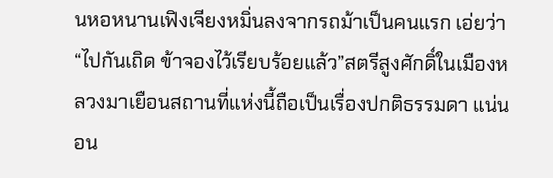นหอหนานเฟิงเจียงหมิ่นลงจากรถม้าเป็นคนแรก เอ่ยว่า “ไปกันเถิด ข้าจองไว้เรียบร้อยแล้ว”สตรีสูงศักดิ์ในเมืองหลวงมาเยือนสถานที่แห่งนี้ถือเป็นเรื่องปกติธรรมดา แน่นอน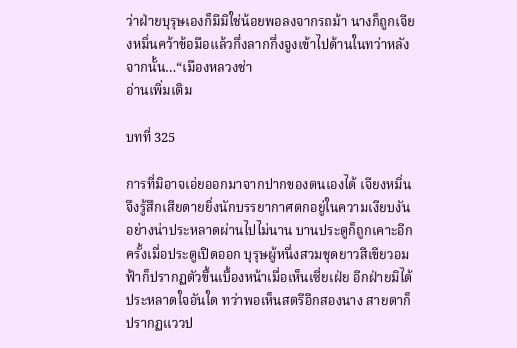ว่าฝ่ายบุรุษเองก็มีมิใช่น้อยพอลงจากรถม้า นางก็ถูกเจียงหมิ่นคว้าข้อมือแล้วกึ่งลากกึ่งจูงเข้าไปด้านในทว่าหลังจากนั้น…“เมืองหลวงช่า
อ่านเพิ่มเติม

บทที่ 325

การที่มิอาจเอ่ยออกมาจากปากของตนเองได้ เจียงหมิ่นจึงรู้สึกเสียดายยิ่งนักบรรยากาศตกอยู่ในความเงียบงันอย่างน่าประหลาดผ่านไปไม่นาน บานประตูก็ถูกเคาะอีกครั้งเมื่อประตูเปิดออก บุรุษผู้หนึ่งสวมชุดยาวสีเขียวอมฟ้าก็ปรากฏตัวขึ้นเบื้องหน้าเมื่อเห็นเซี่ยเฝ่ย อีกฝ่ายมิได้ประหลาดใจอันใด ทว่าพอเห็นสตรีอีกสองนาง สายตาก็ปรากฏแววป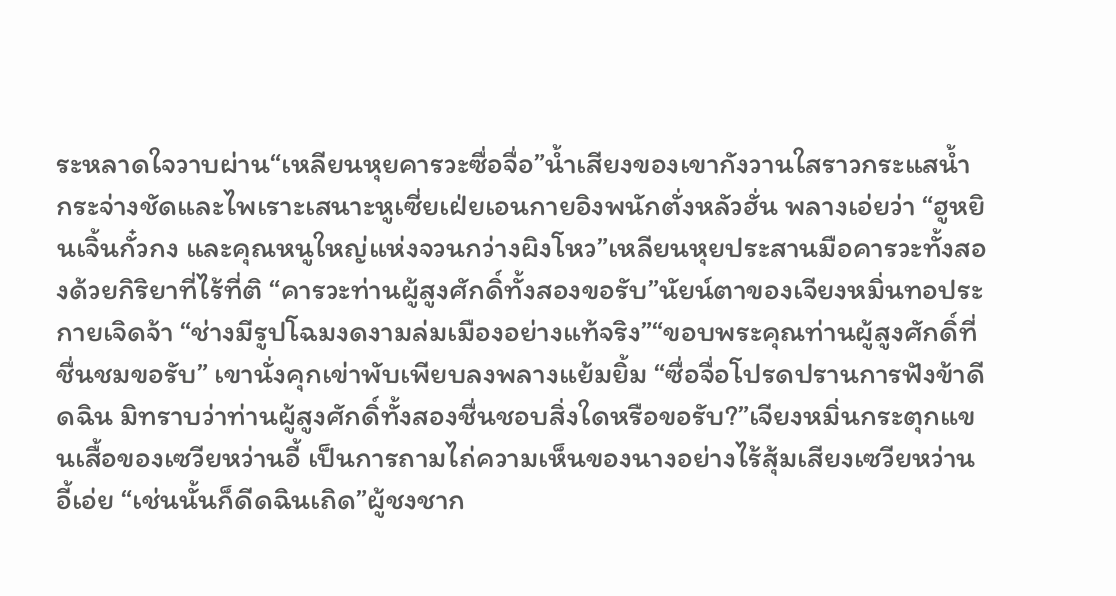ระหลาดใจวาบผ่าน“เหลียนหุยคารวะซื่อจื่อ”น้ำเสียงของเขากังวานใสราวกระแสน้ำ กระจ่างชัดและไพเราะเสนาะหูเซี่ยเฝ่ยเอนกายอิงพนักตั่งหลัวฮั่น พลางเอ่ยว่า “ฮูหยินเจิ้นกั๋วกง และคุณหนูใหญ่แห่งจวนกว่างผิงโหว”เหลียนหุยประสานมือคารวะทั้งสองด้วยกิริยาที่ไร้ที่ติ “คารวะท่านผู้สูงศักดิ์ทั้งสองขอรับ”นัยน์ตาของเจียงหมิ่นทอประกายเจิดจ้า “ช่างมีรูปโฉมงดงามล่มเมืองอย่างแท้จริง”“ขอบพระคุณท่านผู้สูงศักดิ์ที่ชื่นชมขอรับ” เขานั่งคุกเข่าพับเพียบลงพลางแย้มยิ้ม “ซื่อจื่อโปรดปรานการฟังข้าดีดฉิน มิทราบว่าท่านผู้สูงศักดิ์ทั้งสองชื่นชอบสิ่งใดหรือขอรับ?”เจียงหมิ่นกระตุกแขนเสื้อของเซวียหว่านอี้ เป็นการถามไถ่ความเห็นของนางอย่างไร้สุ้มเสียงเซวียหว่านอี้เอ่ย “เช่นนั้นก็ดีดฉินเถิด”ผู้ชงชาก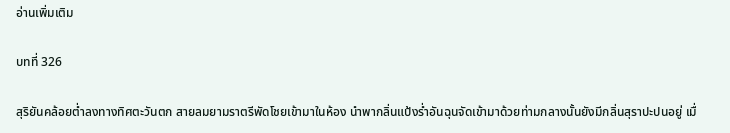อ่านเพิ่มเติม

บทที่ 326

สุริยันคล้อยต่ำลงทางทิศตะวันตก สายลมยามราตรีพัดโชยเข้ามาในห้อง นำพากลิ่นแป้งร่ำอันฉุนจัดเข้ามาด้วยท่ามกลางนั้นยังมีกลิ่นสุราปะปนอยู่ เมื่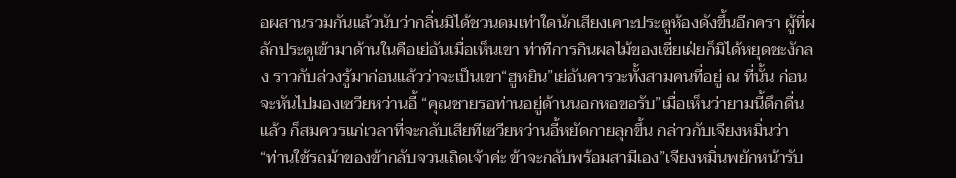อผสานรวมกันแล้วนับว่ากลิ่นมิได้ชวนดมเท่าใดนักเสียงเคาะประตูห้องดังขึ้นอีกครา ผู้ที่ผลักประตูเข้ามาด้านในคือเย่อันเมื่อเห็นเขา ท่าทีการกินผลไม้ของเซี่ยเฝ่ยก็มิได้หยุดชะงักลง ราวกับล่วงรู้มาก่อนแล้วว่าจะเป็นเขา“ฮูหยิน”เย่อันคารวะทั้งสามคนที่อยู่ ณ ที่นั้น ก่อนจะหันไปมองเซวียหว่านอี้ “คุณชายรอท่านอยู่ด้านนอกหอขอรับ”เมื่อเห็นว่ายามนี้ดึกดื่นแล้ว ก็สมควรแก่เวลาที่จะกลับเสียทีเซวียหว่านอี้หยัดกายลุกขึ้น กล่าวกับเจียงหมิ่นว่า “ท่านใช้รถม้าของข้ากลับจวนเถิดเจ้าค่ะ ข้าจะกลับพร้อมสามีเอง”เจียงหมิ่นพยักหน้ารับ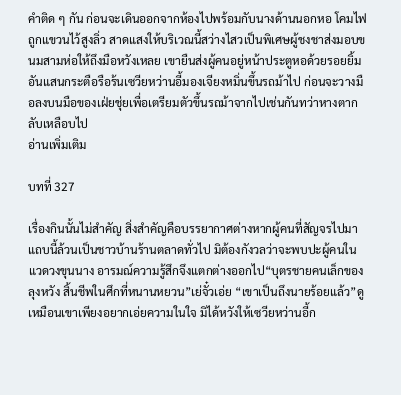คำติด ๆ กัน ก่อนจะเดินออกจากห้องไปพร้อมกับนางด้านนอกหอ โคมไฟถูกแขวนไว้สูงลิ่ว สาดแสงให้บริเวณนี้สว่างไสวเป็นพิเศษผู้ชงชาส่งมอบขนมสามห่อให้ถึงมือหวังเหลย เขายืนส่งผู้คนอยู่หน้าประตูหอด้วยรอยยิ้มอันแสนกระตือรือร้นเซวียหว่านอี้มองเจียงหมิ่นขึ้นรถม้าไป ก่อนจะวางมือลงบนมือของเฝ่ยชุ่ยเพื่อเตรียมตัวขึ้นรถม้าจากไปเช่นกันทว่าหางตากลับเหลือบไป
อ่านเพิ่มเติม

บทที่ 327

เรื่องกินนั้นไม่สำคัญ สิ่งสำคัญคือบรรยากาศต่างหากผู้คนที่สัญจรไปมาแถบนี้ล้วนเป็นชาวบ้านร้านตลาดทั่วไป มิต้องกังวลว่าจะพบปะผู้คนในแวดวงขุนนาง อารมณ์ความรู้สึกจึงแตกต่างออกไป“บุตรชายคนเล็กของลุงหวัง สิ้นชีพในศึกที่หนานหยวน”เย่จั๋วเอ่ย “เขาเป็นถึงนายร้อยแล้ว”ดูเหมือนเขาเพียงอยากเอ่ยความในใจ มิได้หวังให้เซวียหว่านอี้ก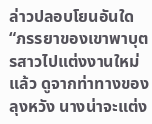ล่าวปลอบโยนอันใด“ภรรยาของเขาพาบุตรสาวไปแต่งงานใหม่แล้ว ดูจากท่าทางของลุงหวัง นางน่าจะแต่ง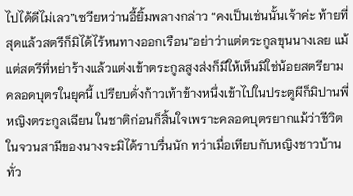ไปได้ดีไม่เลว”เซวียหว่านอี้ยิ้มพลางกล่าว “คงเป็นเช่นนั้นเจ้าค่ะ ท้ายที่สุดแล้วสตรีก็มิได้ไร้หนทางออกเรือน”อย่าว่าแต่ตระกูลขุนนางเลย แม้แต่สตรีที่หย่าร้างแล้วแต่งเข้าตระกูลสูงส่งก็มีให้เห็นมิใช่น้อยสตรียามคลอดบุตรในยุคนี้ เปรียบดั่งก้าวเท้าข้างหนึ่งเข้าไปในประตูผีก็มิปานพี่หญิงตระกูลเฉียน ในชาติก่อนก็สิ้นใจเพราะคลอดบุตรยากแม้ว่าชีวิตในจวนสามีของนางจะมิได้ราบรื่นนัก ทว่าเมื่อเทียบกับหญิงชาวบ้านทั่ว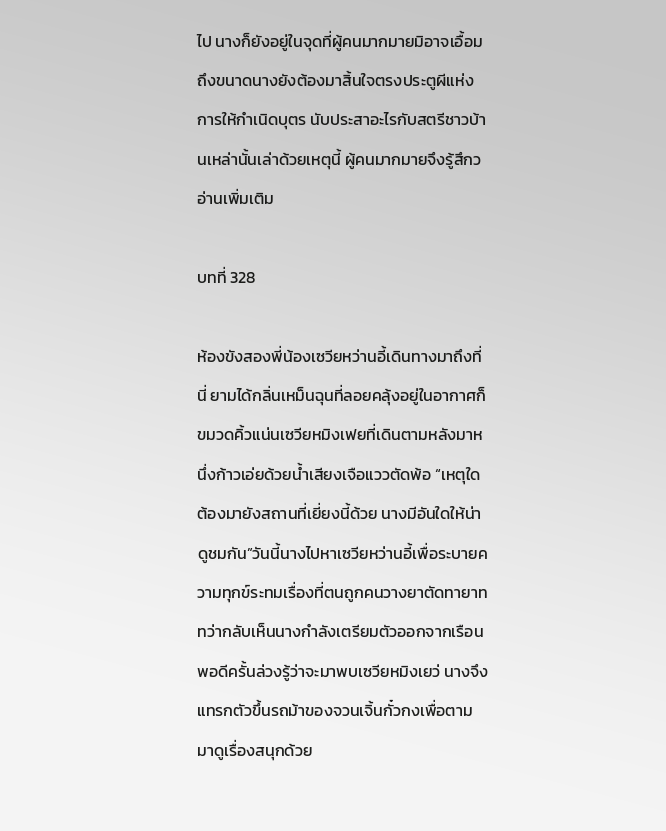ไป นางก็ยังอยู่ในจุดที่ผู้คนมากมายมิอาจเอื้อมถึงขนาดนางยังต้องมาสิ้นใจตรงประตูผีแห่งการให้กำเนิดบุตร นับประสาอะไรกับสตรีชาวบ้านเหล่านั้นเล่าด้วยเหตุนี้ ผู้คนมากมายจึงรู้สึกว
อ่านเพิ่มเติม

บทที่ 328

ห้องขังสองพี่น้องเซวียหว่านอี้เดินทางมาถึงที่นี่ ยามได้กลิ่นเหม็นฉุนที่ลอยคลุ้งอยู่ในอากาศก็ขมวดคิ้วแน่นเซวียหมิงเฟยที่เดินตามหลังมาหนึ่งก้าวเอ่ยด้วยน้ำเสียงเจือแววตัดพ้อ “เหตุใดต้องมายังสถานที่เยี่ยงนี้ด้วย นางมีอันใดให้น่าดูชมกัน”วันนี้นางไปหาเซวียหว่านอี้เพื่อระบายความทุกข์ระทมเรื่องที่ตนถูกคนวางยาตัดทายาท ทว่ากลับเห็นนางกำลังเตรียมตัวออกจากเรือนพอดีครั้นล่วงรู้ว่าจะมาพบเซวียหมิงเยว่ นางจึงแทรกตัวขึ้นรถม้าของจวนเจิ้นกั๋วกงเพื่อตามมาดูเรื่องสนุกด้วย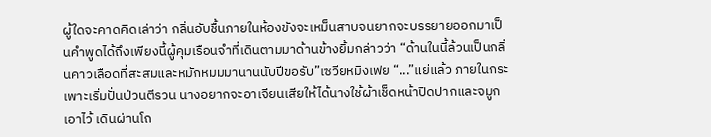ผู้ใดจะคาดคิดเล่าว่า กลิ่นอับชื้นภายในห้องขังจะเหม็นสาบจนยากจะบรรยายออกมาเป็นคำพูดได้ถึงเพียงนี้ผู้คุมเรือนจำที่เดินตามมาด้านข้างยิ้มกล่าวว่า “ด้านในนี้ล้วนเป็นกลิ่นคาวเลือดที่สะสมและหมักหมมมานานนับปีขอรับ”เซวียหมิงเฟย “...”แย่แล้ว ภายในกระเพาะเริ่มปั่นป่วนตีรวน นางอยากจะอาเจียนเสียให้ได้นางใช้ผ้าเช็ดหน้าปิดปากและจมูกเอาไว้ เดินผ่านโถ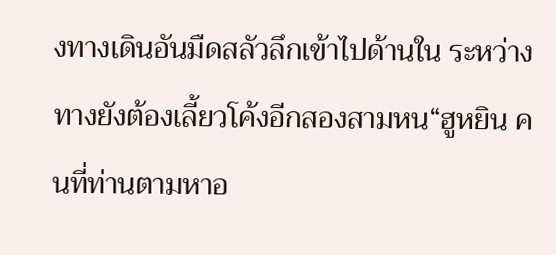งทางเดินอันมืดสลัวลึกเข้าไปด้านใน ระหว่างทางยังต้องเลี้ยวโค้งอีกสองสามหน“ฮูหยิน คนที่ท่านตามหาอ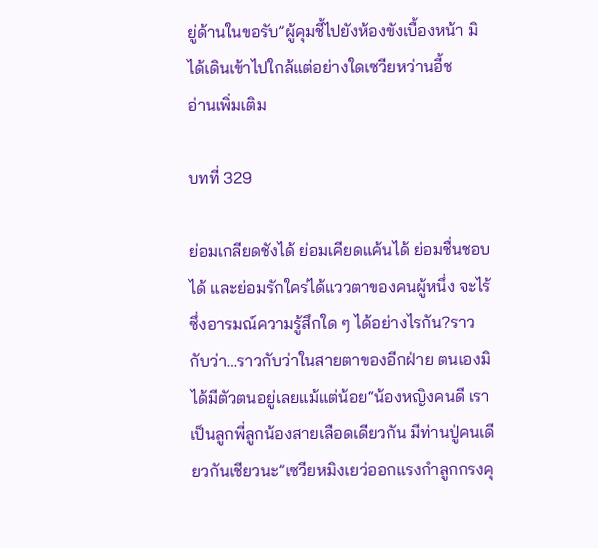ยู่ด้านในขอรับ”ผู้คุมชี้ไปยังห้องขังเบื้องหน้า มิได้เดินเข้าไปใกล้แต่อย่างใดเซวียหว่านอี้ช
อ่านเพิ่มเติม

บทที่ 329

ย่อมเกลียดชังได้ ย่อมเคียดแค้นได้ ย่อมชื่นชอบได้ และย่อมรักใคร่ได้แววตาของคนผู้หนึ่ง จะไร้ซึ่งอารมณ์ความรู้สึกใด ๆ ได้อย่างไรกัน?ราวกับว่า…ราวกับว่าในสายตาของอีกฝ่าย ตนเองมิได้มีตัวตนอยู่เลยแม้แต่น้อย“น้องหญิงคนดี เราเป็นลูกพี่ลูกน้องสายเลือดเดียวกัน มีท่านปู่คนเดียวกันเชียวนะ”เซวียหมิงเยว่ออกแรงกำลูกกรงคุ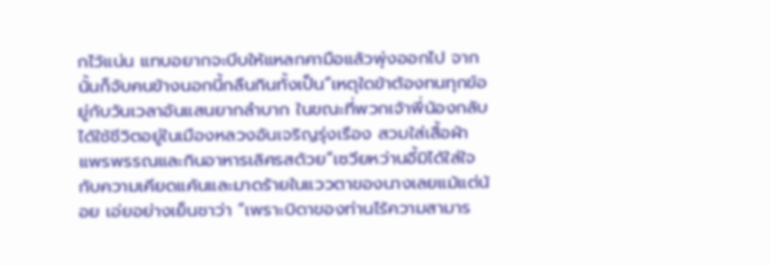กไว้แน่น แทบอยากจะบีบให้แหลกคามือแล้วพุ่งออกไป จากนั้นก็จับคนข้างนอกนี้กลืนกินทั้งเป็น“เหตุใดข้าต้องทนทุกข์อยู่กับวันเวลาอันแสนยากลำบาก ในขณะที่พวกเจ้าพี่น้องกลับได้ใช้ชีวิตอยู่ในเมืองหลวงอันเจริญรุ่งเรือง สวมใส่เสื้อผ้าแพรพรรณและกินอาหารเลิศรสด้วย”เซวียหว่านอี้มิได้ใส่ใจกับความเคียดแค้นและมาดร้ายในแววตาของนางเลยแม้แต่น้อย เอ่ยอย่างเย็นชาว่า “เพราะบิดาของท่านไร้ความสามาร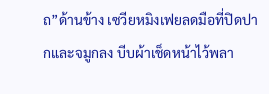ถ”ด้านข้าง เซวียหมิงเฟยลดมือที่ปิดปากและจมูกลง บีบผ้าเช็ดหน้าไว้พลา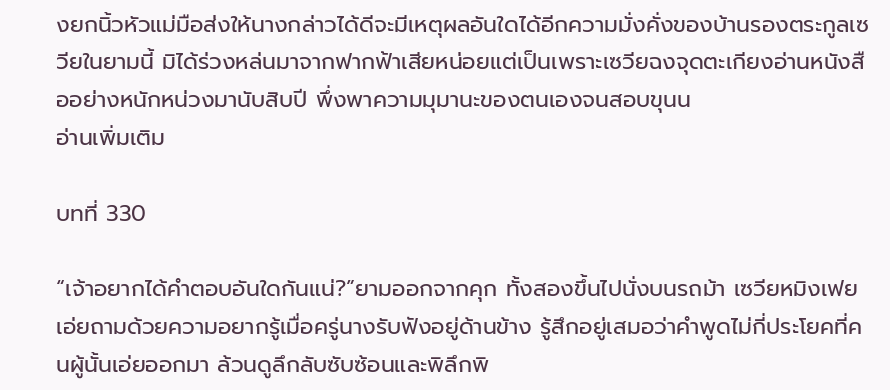งยกนิ้วหัวแม่มือส่งให้นางกล่าวได้ดีจะมีเหตุผลอันใดได้อีกความมั่งคั่งของบ้านรองตระกูลเซวียในยามนี้ มิได้ร่วงหล่นมาจากฟากฟ้าเสียหน่อยแต่เป็นเพราะเซวียฉงจุดตะเกียงอ่านหนังสืออย่างหนักหน่วงมานับสิบปี พึ่งพาความมุมานะของตนเองจนสอบขุนน
อ่านเพิ่มเติม

บทที่ 330

“เจ้าอยากได้คำตอบอันใดกันแน่?”ยามออกจากคุก ทั้งสองขึ้นไปนั่งบนรถม้า เซวียหมิงเฟยเอ่ยถามด้วยความอยากรู้เมื่อครู่นางรับฟังอยู่ด้านข้าง รู้สึกอยู่เสมอว่าคำพูดไม่กี่ประโยคที่คนผู้นั้นเอ่ยออกมา ล้วนดูลึกลับซับซ้อนและพิลึกพิ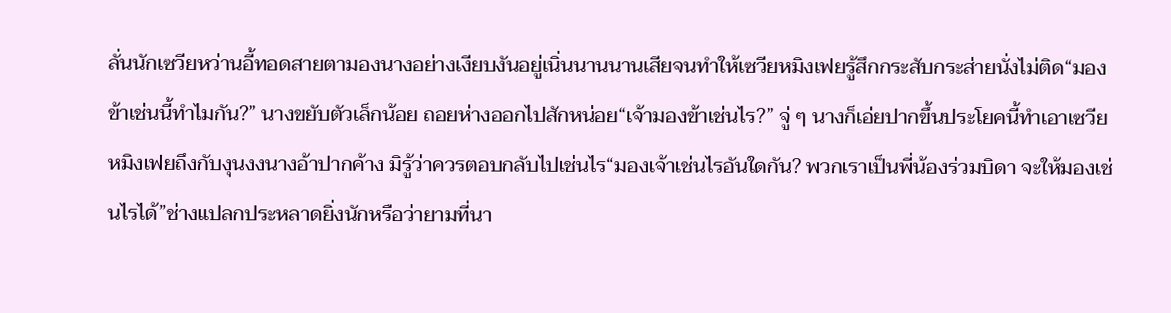ลั่นนักเซวียหว่านอี้ทอดสายตามองนางอย่างเงียบงันอยู่เนิ่นนานนานเสียจนทำให้เซวียหมิงเฟยรู้สึกกระสับกระส่ายนั่งไม่ติด“มองข้าเช่นนี้ทำไมกัน?” นางขยับตัวเล็กน้อย ถอยห่างออกไปสักหน่อย“เจ้ามองข้าเช่นไร?” จู่ ๆ นางก็เอ่ยปากขึ้นประโยคนี้ทำเอาเซวียหมิงเฟยถึงกับงุนงงนางอ้าปากค้าง มิรู้ว่าควรตอบกลับไปเช่นไร“มองเจ้าเช่นไรอันใดกัน? พวกเราเป็นพี่น้องร่วมบิดา จะให้มองเช่นไรได้”ช่างแปลกประหลาดยิ่งนักหรือว่ายามที่นา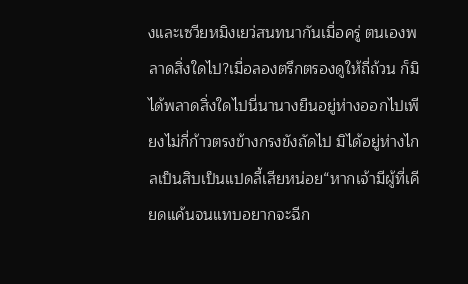งและเซวียหมิงเยว่สนทนากันเมื่อครู่ ตนเองพลาดสิ่งใดไป?เมื่อลองตรึกตรองดูให้ถี่ถ้วน ก็มิได้พลาดสิ่งใดไปนี่นานางยืนอยู่ห่างออกไปเพียงไม่กี่ก้าวตรงข้างกรงขังถัดไป มิได้อยู่ห่างไกลเป็นสิบเป็นแปดลี้เสียหน่อย“หากเจ้ามีผู้ที่เคียดแค้นจนแทบอยากจะฉีก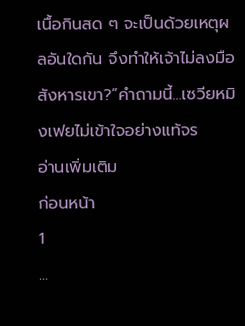เนื้อกินสด ๆ จะเป็นด้วยเหตุผลอันใดกัน จึงทำให้เจ้าไม่ลงมือสังหารเขา?”คำถามนี้…เซวียหมิงเฟยไม่เข้าใจอย่างแท้จร
อ่านเพิ่มเติม
ก่อนหน้า
1
...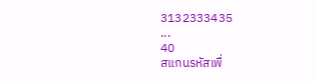3132333435
...
40
สแกนรหัสเพื่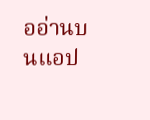ออ่านบนแอป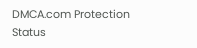DMCA.com Protection Status